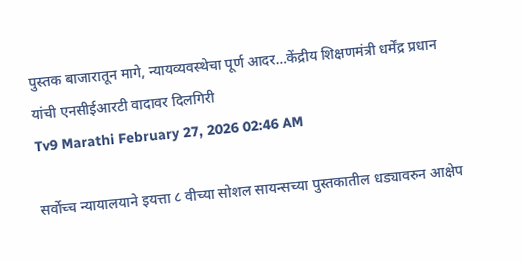पुस्तक बाजारातून मागे, न्यायव्यवस्थेचा पूर्ण आदर…केंद्रीय शिक्षणमंत्री धर्मेंद्र प्रधान यांची एनसीईआरटी वादावर दिलगिरी
Tv9 Marathi February 27, 2026 02:46 AM

सर्वोच्च न्यायालयाने इयत्ता ८ वीच्या सोशल सायन्सच्या पुस्तकातील धड्यावरुन आक्षेप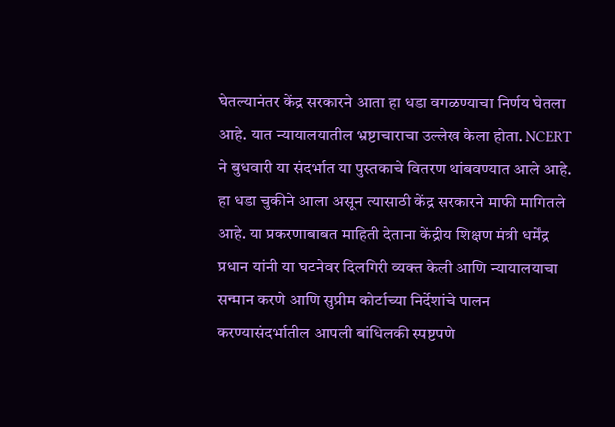घेतल्यानंतर केंद्र सरकारने आता हा धडा वगळण्याचा निर्णय घेतला आहे. यात न्यायालयातील भ्रष्टाचाराचा उल्लेख केला होता. NCERT ने बुधवारी या संदर्भात या पुस्तकाचे वितरण थांबवण्यात आले आहे. हा धडा चुकीने आला असून त्यासाठी केंद्र सरकारने माफी मागितले आहे. या प्रकरणाबाबत माहिती देताना केंद्रीय शिक्षण मंत्री धर्मेंद्र प्रधान यांनी या घटनेवर दिलगिरी व्यक्त केली आणि न्यायालयाचा सन्मान करणे आणि सुप्रीम कोर्टाच्या निर्देशांचे पालन करण्यासंदर्भातील आपली बांधिलकी स्पष्टपणे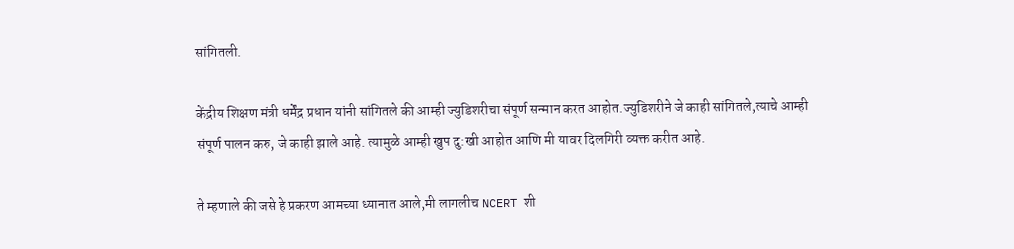सांगितली.

केंद्रीय शिक्षण मंत्री धर्मेंद्र प्रधान यांनी सांगितले की आम्ही ज्युडिशरीचा संपूर्ण सन्मान करत आहोत.ज्युडिशरीने जे काही सांगितले,त्याचे आम्ही संपूर्ण पालन करु, जे काही झाले आहे. त्यामुळे आम्ही खुप दु:खी आहोत आणि मी यावर दिलगिरी व्यक्त करीत आहे.

ते म्हणाले की जसे हे प्रकरण आमच्या ध्यानात आले,मी लागलीच NCERT शी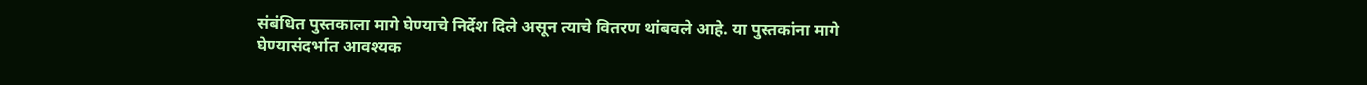संबंधित पुस्तकाला मागे घेण्याचे निर्देश दिले असून त्याचे वितरण थांबवले आहे. या पुस्तकांना मागे घेण्यासंदर्भात आवश्यक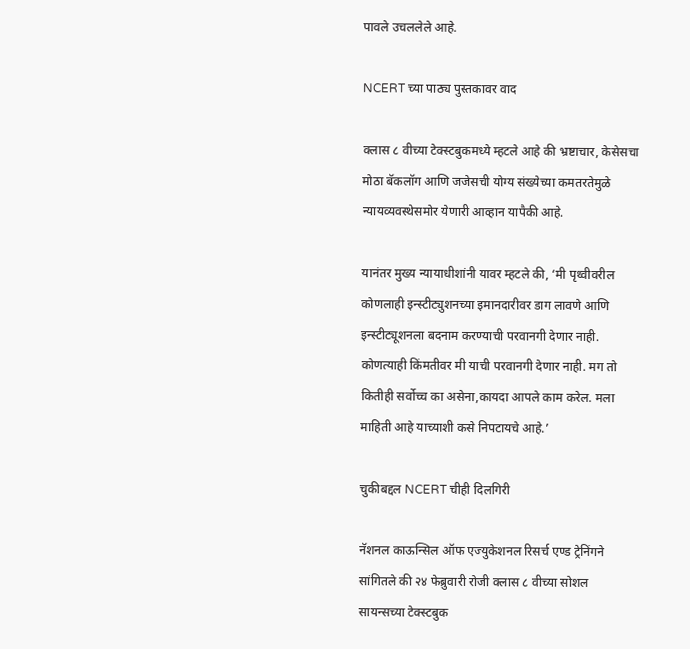पावले उचललेले आहे.

NCERT च्या पाठ्य पुस्तकावर वाद

क्लास ८ वीच्या टेक्स्टबुकमध्ये म्हटले आहे की भ्रष्टाचार, केसेसचा मोठा बॅकलॉग आणि जजेसची योग्य संख्येच्या कमतरतेमुळे न्यायव्यवस्थेसमोर येणारी आव्हान यापैकी आहे.

यानंतर मुख्य न्यायाधीशांनी यावर म्हटले की, ‘मी पृथ्वीवरील कोणलाही इन्स्टीट्युशनच्या इमानदारीवर डाग लावणे आणि इन्स्टीट्यूशनला बदनाम करण्याची परवानगी देणार नाही. कोणत्याही किंमतीवर मी याची परवानगी देणार नाही. मग तो कितीही सर्वोच्च का असेना,कायदा आपले काम करेल. मला माहिती आहे याच्याशी कसे निपटायचे आहे.’

चुकीबद्दल NCERT चीही दिलगिरी

नॅशनल काऊन्सिल ऑफ एज्युकेशनल रिसर्च एण्ड ट्रेनिंगने सांगितले की २४ फेब्रुवारी रोजी क्लास ८ वीच्या सोशल सायन्सच्या टेक्स्टबुक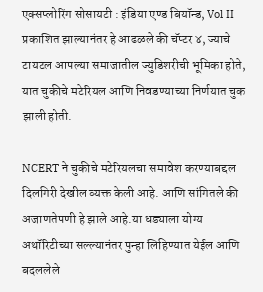एक्सप्लोरिंग सोसायटी : इंडिया एण्ड बियॉन्ड, Vol II प्रकाशित झाल्यानंतर हे आढळले की चॅप्टर ४, ज्याचे टायटल आपल्या समाजातील ज्युडिशरीची भूमिका होते, यात चुकीचे मटेरियल आणि निवडण्याच्या निर्णयात चुक झाली होती.

NCERT ने चुकीचे मटेरियलचा समावेश करण्याबद्दल दिलगिरी देखील व्यक्त केली आहे. आणि सांगितले की अजाणतेपणी हे झाले आहे.या धड्याला योग्य अथॉरिटीच्या सल्ल्यानंतर पुन्हा लिहिण्यात येईल आणि बदललेले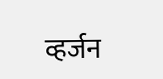व्हर्जन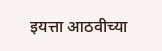इयत्ता आठवीच्या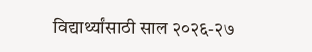विद्यार्थ्यांसाठी साल २०२६-२७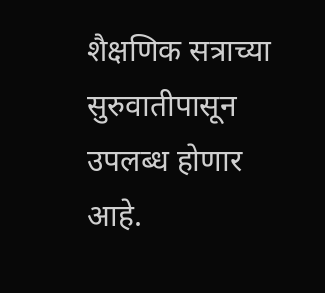शैक्षणिक सत्राच्या सुरुवातीपासून उपलब्ध होणार आहे.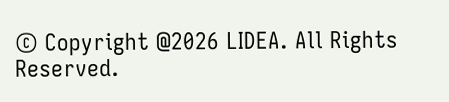© Copyright @2026 LIDEA. All Rights Reserved.